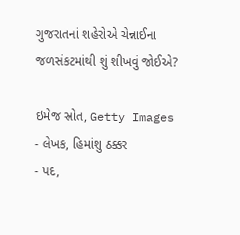ગુજરાતનાં શહેરોએ ચેન્નાઈના જળસંકટમાંથી શું શીખવું જોઈએ?

ઇમેજ સ્રોત, Getty Images
- લેખક, હિમાંશુ ઠક્કર
- પદ,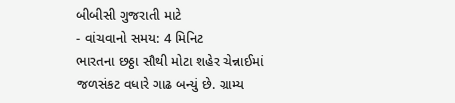બીબીસી ગુજરાતી માટે
- વાંચવાનો સમય: 4 મિનિટ
ભારતના છઠ્ઠા સૌથી મોટા શહેર ચેન્નાઈમાં જળસંકટ વધારે ગાઢ બન્યું છે. ગ્રામ્ય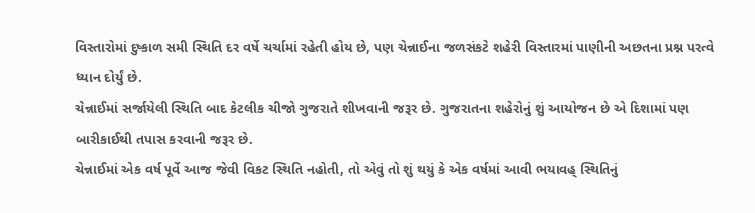વિસ્તારોમાં દુષ્કાળ સમી સ્થિતિ દર વર્ષે ચર્ચામાં રહેતી હોય છે, પણ ચેન્નાઈના જળસંકટે શહેરી વિસ્તારમાં પાણીની અછતના પ્રશ્ન પરત્વે ધ્યાન દોર્યું છે.
ચેન્નાઈમાં સર્જાયેલી સ્થિતિ બાદ કેટલીક ચીજો ગુજરાતે શીખવાની જરૂર છે. ગુજરાતના શહેરોનું શું આયોજન છે એ દિશામાં પણ બારીકાઈથી તપાસ કરવાની જરૂર છે.
ચેન્નાઈમાં એક વર્ષ પૂર્વે આજ જેવી વિકટ સ્થિતિ નહોતી, તો એવું તો શું થયું કે એક વર્ષમાં આવી ભયાવહ્ સ્થિતિનું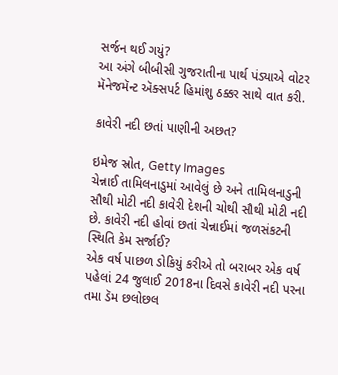સર્જન થઈ ગયું?
આ અંગે બીબીસી ગુજરાતીના પાર્થ પંડ્યાએ વોટર મૅનેજમૅન્ટ ઍક્સપર્ટ હિમાંશુ ઠક્કર સાથે વાત કરી.

કાવેરી નદી છતાં પાણીની અછત?

ઇમેજ સ્રોત, Getty Images
ચેન્નાઈ તામિલનાડુમાં આવેલું છે અને તામિલનાડુની સૌથી મોટી નદી કાવેરી દેશની ચોથી સૌથી મોટી નદી છે. કાવેરી નદી હોવાં છતાં ચેન્નાઈમાં જળસંકટની સ્થિતિ કેમ સર્જાઈ?
એક વર્ષ પાછળ ડોકિયું કરીએ તો બરાબર એક વર્ષ પહેલાં 24 જુલાઈ 2018ના દિવસે કાવેરી નદી પરના તમા ડૅમ છલોછલ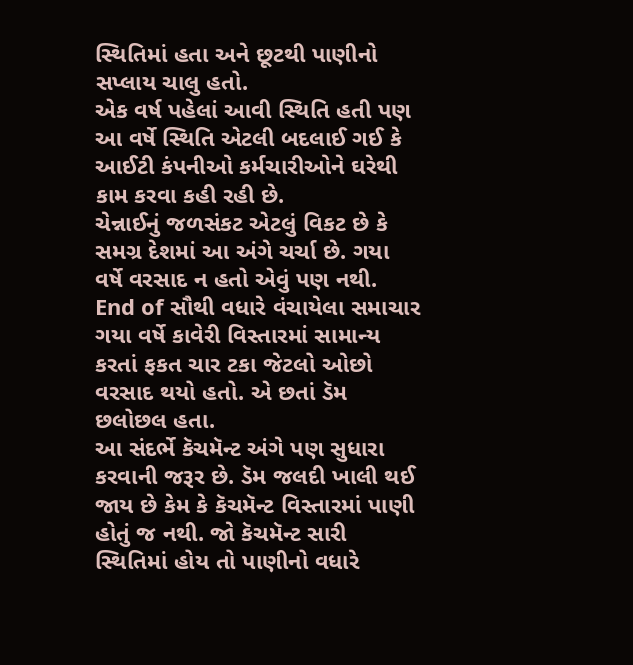સ્થિતિમાં હતા અને છૂટથી પાણીનો સપ્લાય ચાલુ હતો.
એક વર્ષ પહેલાં આવી સ્થિતિ હતી પણ આ વર્ષે સ્થિતિ એટલી બદલાઈ ગઈ કે આઈટી કંપનીઓ કર્મચારીઓને ઘરેથી કામ કરવા કહી રહી છે.
ચેન્નાઈનું જળસંકટ એટલું વિકટ છે કે સમગ્ર દેશમાં આ અંગે ચર્ચા છે. ગયા વર્ષે વરસાદ ન હતો એવું પણ નથી.
End of સૌથી વધારે વંચાયેલા સમાચાર
ગયા વર્ષે કાવેરી વિસ્તારમાં સામાન્ય કરતાં ફકત ચાર ટકા જેટલો ઓછો વરસાદ થયો હતો. એ છતાં ડૅમ છલોછલ હતા.
આ સંદર્ભે કૅચમૅન્ટ અંગે પણ સુધારા કરવાની જરૂર છે. ડૅમ જલદી ખાલી થઈ જાય છે કેમ કે કૅચમૅન્ટ વિસ્તારમાં પાણી હોતું જ નથી. જો કૅચમૅન્ટ સારી સ્થિતિમાં હોય તો પાણીનો વધારે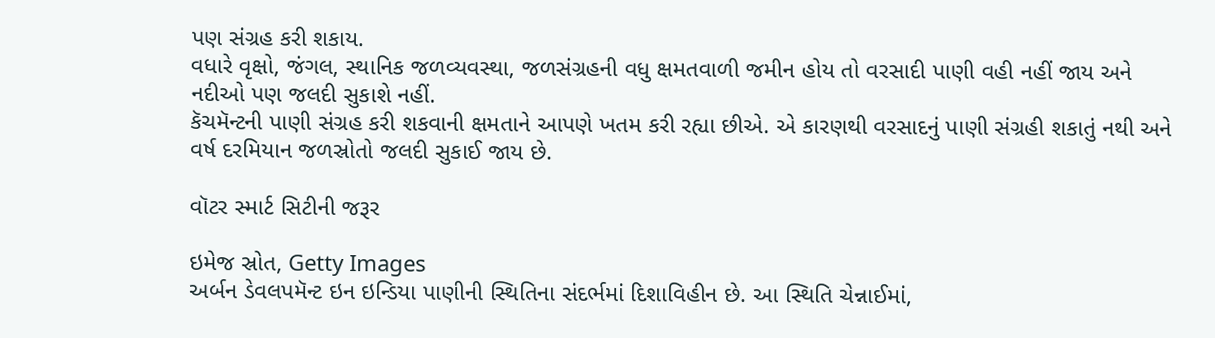પણ સંગ્રહ કરી શકાય.
વધારે વૃક્ષો, જંગલ, સ્થાનિક જળવ્યવસ્થા, જળસંગ્રહની વધુ ક્ષમતવાળી જમીન હોય તો વરસાદી પાણી વહી નહીં જાય અને નદીઓ પણ જલદી સુકાશે નહીં.
કૅચમૅન્ટની પાણી સંગ્રહ કરી શકવાની ક્ષમતાને આપણે ખતમ કરી રહ્યા છીએ. એ કારણથી વરસાદનું પાણી સંગ્રહી શકાતું નથી અને વર્ષ દરમિયાન જળસ્રોતો જલદી સુકાઈ જાય છે.

વૉટર સ્માર્ટ સિટીની જરૂર

ઇમેજ સ્રોત, Getty Images
અર્બન ડેવલપમૅન્ટ ઇન ઇન્ડિયા પાણીની સ્થિતિના સંદર્ભમાં દિશાવિહીન છે. આ સ્થિતિ ચેન્નાઈમાં,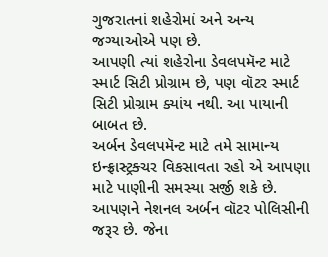ગુજરાતનાં શહેરોમાં અને અન્ય જગ્યાઓએ પણ છે.
આપણી ત્યાં શહેરોના ડેવલપમૅન્ટ માટે સ્માર્ટ સિટી પ્રોગ્રામ છે, પણ વૉટર સ્માર્ટ સિટી પ્રોગ્રામ ક્યાંય નથી. આ પાયાની બાબત છે.
અર્બન ડેવલપમૅન્ટ માટે તમે સામાન્ય ઇન્ફ્રાસ્ટ્રક્ચર વિકસાવતા રહો એ આપણા માટે પાણીની સમસ્યા સર્જી શકે છે.
આપણને નેશનલ અર્બન વૉટર પોલિસીની જરૂર છે. જેના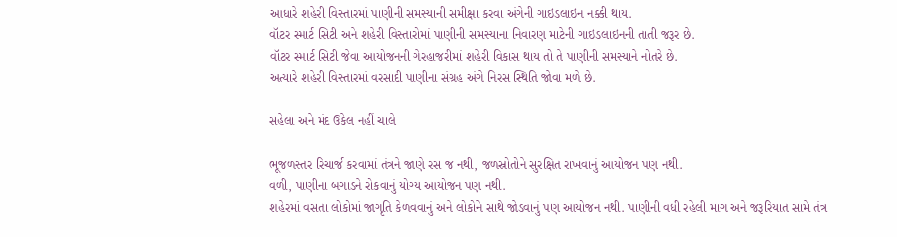આધારે શહેરી વિસ્તારમાં પાણીની સમસ્યાની સમીક્ષા કરવા અંગેની ગાઇડલાઇન નક્કી થાય.
વૉટર સ્માર્ટ સિટી અને શહેરી વિસ્તારોમાં પાણીની સમસ્યાના નિવારણ માટેની ગાઇડલાઇનની તાતી જરૂર છે.
વૉટર સ્માર્ટ સિટી જેવા આયોજનની ગેરહાજરીમાં શહેરી વિકાસ થાય તો તે પાણીની સમસ્યાને નોતરે છે.
અત્યારે શહેરી વિસ્તારમાં વરસાદી પાણીના સંગ્રહ અંગે નિરસ સ્થિતિ જોવા મળે છે.

સહેલા અને મંદ ઉકેલ નહીં ચાલે

ભૂજળસ્તર રિચાર્જ કરવામાં તંત્રને જાણે રસ જ નથી, જળસ્રોતોને સુરક્ષિત રાખવાનું આયોજન પણ નથી.
વળી, પાણીના બગાડને રોકવાનું યોગ્ય આયોજન પણ નથી.
શહેરમાં વસતા લોકોમાં જાગૃતિ કેળવવાનું અને લોકોને સાથે જોડવાનું પણ આયોજન નથી. પાણીની વધી રહેલી માગ અને જરૂરિયાત સામે તંત્ર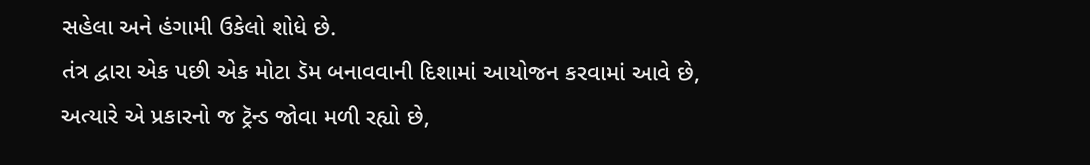સહેલા અને હંગામી ઉકેલો શોધે છે.
તંત્ર દ્વારા એક પછી એક મોટા ડૅમ બનાવવાની દિશામાં આયોજન કરવામાં આવે છે, અત્યારે એ પ્રકારનો જ ટ્રૅન્ડ જોવા મળી રહ્યો છે,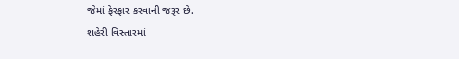જેમાં ફેરફાર કરવાની જરૂર છે.
શહેરી વિસ્તારમાં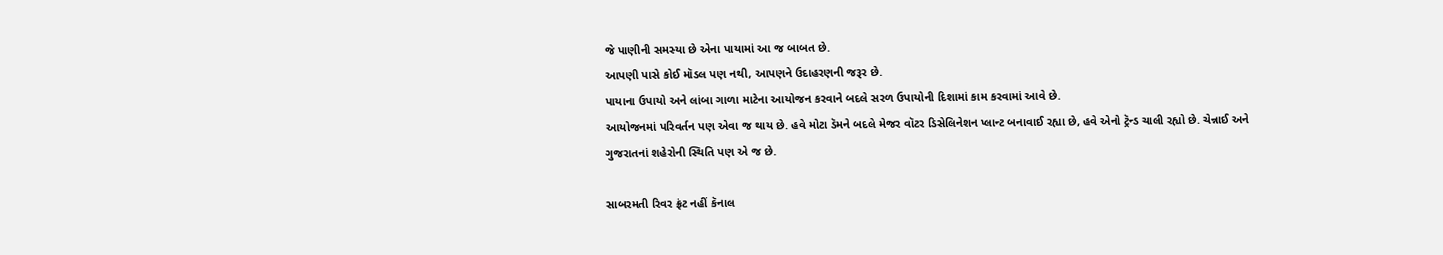જે પાણીની સમસ્યા છે એના પાયામાં આ જ બાબત છે.
આપણી પાસે કોઈ મૉડલ પણ નથી, આપણને ઉદાહરણની જરૂર છે.
પાયાના ઉપાયો અને લાંબા ગાળા માટેના આયોજન કરવાને બદલે સરળ ઉપાયોની દિશામાં કામ કરવામાં આવે છે.
આયોજનમાં પરિવર્તન પણ એવા જ થાય છે. હવે મોટા ડૅમને બદલે મેજર વૉટર ડિસેલિનેશન પ્લાન્ટ બનાવાઈ રહ્યા છે, હવે એનો ટ્રૅન્ડ ચાલી રહ્યો છે. ચેન્નાઈ અને ગુજરાતનાં શહેરોની સ્થિતિ પણ એ જ છે.

સાબરમતી રિવર ફ્રંટ નહીં કૅનાલ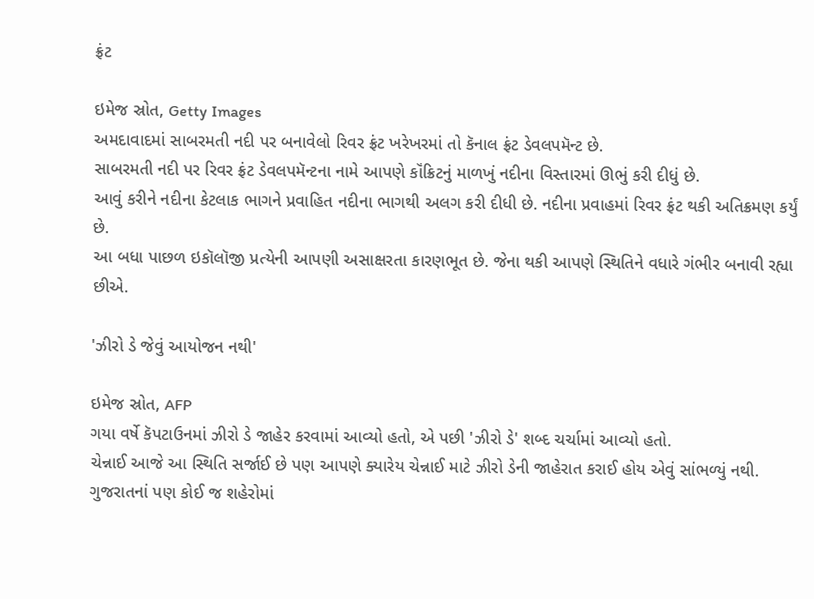ફ્રંટ

ઇમેજ સ્રોત, Getty Images
અમદાવાદમાં સાબરમતી નદી પર બનાવેલો રિવર ફ્રંટ ખરેખરમાં તો કૅનાલ ફ્રંટ ડેવલપમૅન્ટ છે.
સાબરમતી નદી પર રિવર ફ્રંટ ડેવલપમૅન્ટના નામે આપણે કૉંક્રિટનું માળખું નદીના વિસ્તારમાં ઊભું કરી દીધું છે.
આવું કરીને નદીના કેટલાક ભાગને પ્રવાહિત નદીના ભાગથી અલગ કરી દીધી છે. નદીના પ્રવાહમાં રિવર ફ્રંટ થકી અતિક્રમણ કર્યું છે.
આ બધા પાછળ ઇકૉલૉજી પ્રત્યેની આપણી અસાક્ષરતા કારણભૂત છે. જેના થકી આપણે સ્થિતિને વધારે ગંભીર બનાવી રહ્યા છીએ.

'ઝીરો ડે જેવું આયોજન નથી'

ઇમેજ સ્રોત, AFP
ગયા વર્ષે કૅપટાઉનમાં ઝીરો ડે જાહેર કરવામાં આવ્યો હતો, એ પછી 'ઝીરો ડે' શબ્દ ચર્ચામાં આવ્યો હતો.
ચેન્નાઈ આજે આ સ્થિતિ સર્જાઈ છે પણ આપણે ક્યારેય ચેન્નાઈ માટે ઝીરો ડેની જાહેરાત કરાઈ હોય એવું સાંભળ્યું નથી.
ગુજરાતનાં પણ કોઈ જ શહેરોમાં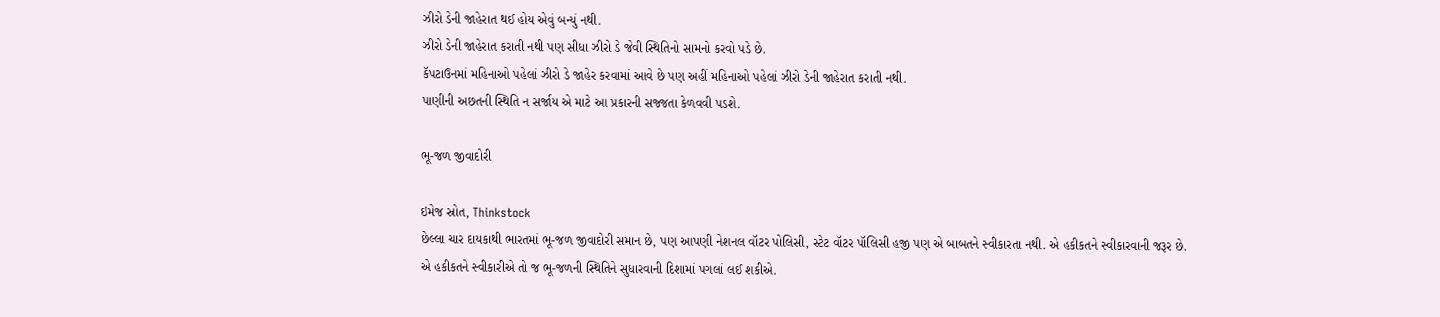ઝીરો ડેની જાહેરાત થઈ હોય એવું બન્યું નથી.
ઝીરો ડેની જાહેરાત કરાતી નથી પણ સીધા ઝીરો ડે જેવી સ્થિતિનો સામનો કરવો પડે છે.
કૅપટાઉનમાં મહિનાઓ પહેલાં ઝીરો ડે જાહેર કરવામાં આવે છે પણ અહીં મહિનાઓ પહેલાં ઝીરો ડેની જાહેરાત કરાતી નથી.
પાણીની અછતની સ્થિતિ ન સર્જાય એ માટે આ પ્રકારની સજ્જતા કેળવવી પડશે.

ભૂ-જળ જીવાદોરી

ઇમેજ સ્રોત, Thinkstock
છેલ્લા ચાર દાયકાથી ભારતમાં ભૂ-જળ જીવાદોરી સમાન છે, પણ આપણી નેશનલ વૉટર પોલિસી, સ્ટેટ વૉટર પૉલિસી હજી પણ એ બાબતને સ્વીકારતા નથી. એ હકીકતને સ્વીકારવાની જરૂર છે.
એ હકીકતને સ્વીકારીએ તો જ ભૂ-જળની સ્થિતિને સુધારવાની દિશામાં પગલાં લઈ શકીએ.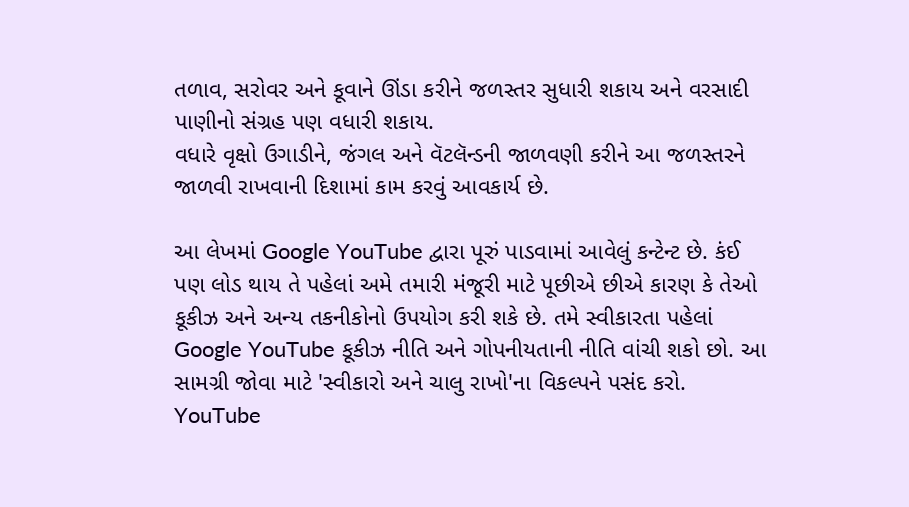તળાવ, સરોવર અને કૂવાને ઊંડા કરીને જળસ્તર સુધારી શકાય અને વરસાદી પાણીનો સંગ્રહ પણ વધારી શકાય.
વધારે વૃક્ષો ઉગાડીને, જંગલ અને વૅટલૅન્ડની જાળવણી કરીને આ જળસ્તરને જાળવી રાખવાની દિશામાં કામ કરવું આવકાર્ય છે.

આ લેખમાં Google YouTube દ્વારા પૂરું પાડવામાં આવેલું કન્ટેન્ટ છે. કંઈ પણ લોડ થાય તે પહેલાં અમે તમારી મંજૂરી માટે પૂછીએ છીએ કારણ કે તેઓ કૂકીઝ અને અન્ય તકનીકોનો ઉપયોગ કરી શકે છે. તમે સ્વીકારતા પહેલાં Google YouTube કૂકીઝ નીતિ અને ગોપનીયતાની નીતિ વાંચી શકો છો. આ સામગ્રી જોવા માટે 'સ્વીકારો અને ચાલુ રાખો'ના વિકલ્પને પસંદ કરો.
YouTube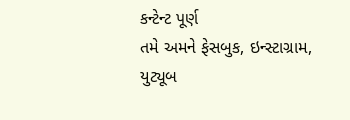કન્ટેન્ટ પૂર્ણ
તમે અમને ફેસબુક, ઇન્સ્ટાગ્રામ, યુટ્યૂબ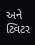અને ટ્વિટર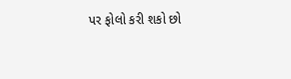પર ફોલો કરી શકો છો